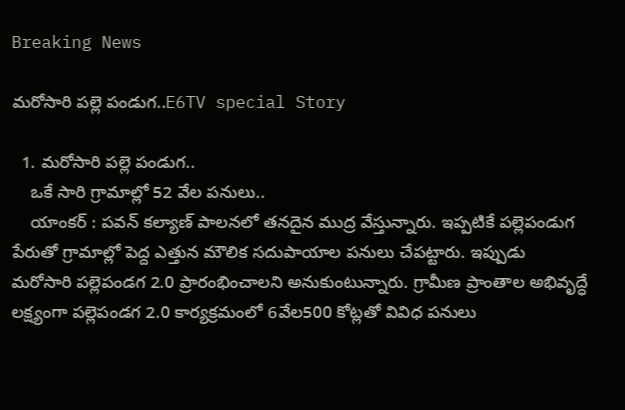Breaking News

మరోసారి పల్లె పండుగ..E6TV special Story

  1. మరోసారి పల్లె పండుగ..
    ఒకే సారి గ్రామాల్లో 52 వేల పనులు..
    యాంకర్ : పవన్ కల్యాణ్ పాలనలో తనదైన ముద్ర వేస్తున్నారు. ఇప్పటికే పల్లెపండుగ పేరుతో గ్రామాల్లో పెద్ద ఎత్తున మౌలిక సదుపాయాల పనులు చేపట్టారు. ఇప్పుడు మరోసారి పల్లెపండగ 2.0 ప్రారంభించాలని అనుకుంటున్నారు. గ్రామీణ ప్రాంతాల అభివృద్ధే లక్ష్యంగా పల్లెపండగ 2.0 కార్యక్రమంలో 6వేల500 కోట్లతో వివిధ పనులు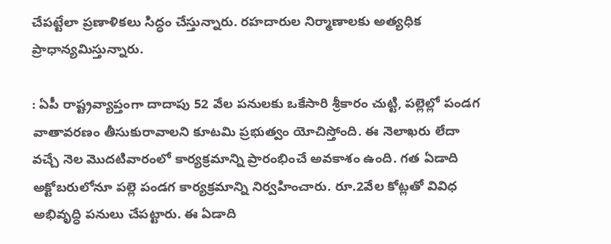చేపట్టేలా ప్రణాళికలు సిద్ధం చేస్తున్నారు. రహదారుల నిర్మాణాలకు అత్యధిక ప్రాధాన్యమిస్తున్నారు.

: ఏపీ రాష్ట్రవ్యాప్తంగా దాదాపు 52 వేల పనులకు ఒకేసారి శ్రీకారం చుట్టి, పల్లెల్లో పండగ వాతావరణం తీసుకురావాలని కూటమి ప్రభుత్వం యోచిస్తోంది. ఈ నెలాఖరు లేదా వచ్చే నెల మొదటివారంలో కార్యక్రమాన్ని ప్రారంభించే అవకాశం ఉంది. గత ఏడాది అక్టోబరులోనూ పల్లె పండగ కార్యక్రమాన్ని నిర్వహించారు. రూ.2వేల కోట్లతో వివిధ అభివృద్ధి పనులు చేపట్టారు. ఈ ఏడాది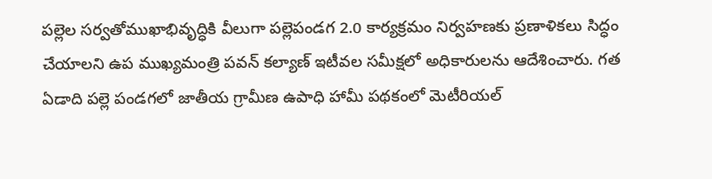పల్లెల సర్వతోముఖాభివృద్ధికి వీలుగా పల్లెపండగ 2.0 కార్యక్రమం నిర్వహణకు ప్రణాళికలు సిద్ధం చేయాలని ఉప ముఖ్యమంత్రి పవన్‌ కల్యాణ్‌ ఇటీవల సమీక్షలో అధికారులను ఆదేశించారు. గత ఏడాది పల్లె పండగలో జాతీయ గ్రామీణ ఉపాధి హామీ పథకంలో మెటీరియల్‌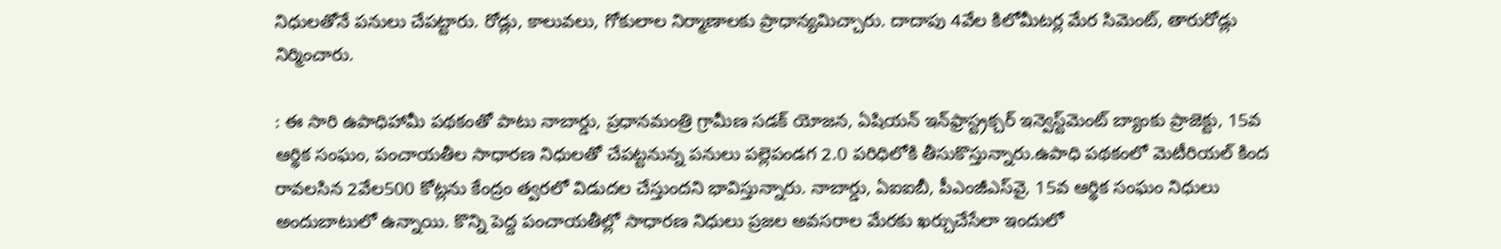నిధులతోనే పనులు చేపట్టారు. రోడ్లు, కాలువలు, గోకులాల నిర్మాణాలకు ప్రాధాన్యమిచ్చారు. దాదాపు 4వేల కిలోమీటర్ల మేర సిమెంట్, తారురోడ్లు నిర్మించారు.

: ఈ సారి ఉపాధిహామీ పథకంతో పాటు నాబార్డు, ప్రధానమంత్రి గ్రామీణ సడక్‌ యోజన, ఏషియన్‌ ఇన్‌ఫ్రాస్ట్రక్చర్‌ ఇన్వెస్ట్‌మెంట్‌ బ్యాంకు ప్రాజెక్టు, 15వ ఆర్థిక సంఘం, పంచాయతీల సాధారణ నిధులతో చేపట్టనున్న పనులు పల్లెపండగ 2.0 పరిధిలోకి తీసుకొస్తున్నారు.ఉపాధి పథకంలో మెటీరియల్‌ కింద రావలసిన 2వేల500 కోట్లను కేంద్రం త్వరలో విడుదల చేస్తుందని భావిస్తున్నారు. నాబార్డు, ఏఐఐబీ, పీఎంజీఎస్‌వై, 15వ ఆర్థిక సంఘం నిధులు అందుబాటులో ఉన్నాయి. కొన్ని పెద్ద పంచాయతీల్లో సాధారణ నిధులు ప్రజల అవసరాల మేరకు ఖర్చుచేసేలా ఇందులో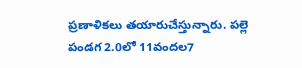ప్రణాళికలు తయారుచేస్తున్నారు. పల్లె పండగ 2.0లో 11వందల7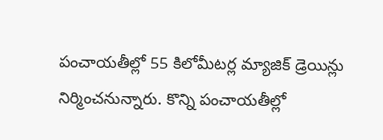పంచాయతీల్లో 55 కిలోమీటర్ల మ్యాజిక్‌ డ్రెయిన్లు నిర్మించనున్నారు. కొన్ని పంచాయతీల్లో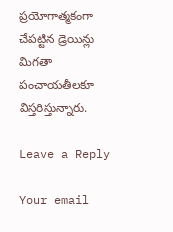ప్రయోగాత్మకంగా చేపట్టిన డ్రెయిన్లు మిగతా పంచాయతీలకూ విస్తరిస్తున్నారు.

Leave a Reply

Your email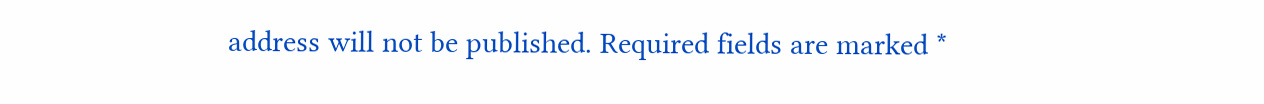address will not be published. Required fields are marked *